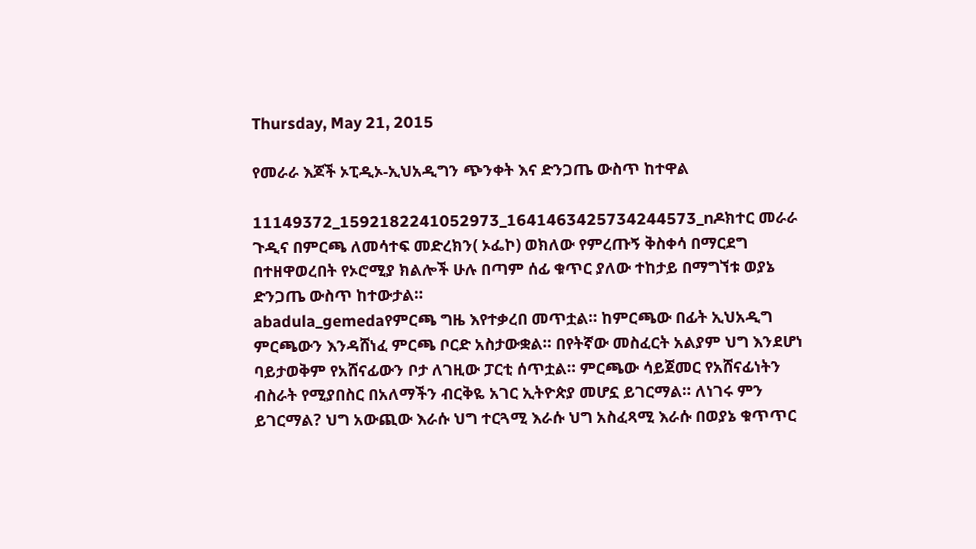Thursday, May 21, 2015

የመራራ እጆች ኦፒዲኦ-ኢህአዲግን ጭንቀት እና ድንጋጤ ውስጥ ከተዋል

11149372_1592182241052973_1641463425734244573_nዶክተር መራራ ጉዲና በምርጫ ለመሳተፍ መድረክን( ኦፌኮ) ወክለው የምረጡኝ ቅስቀሳ በማርደግ በተዘዋወረበት የኦሮሚያ ክልሎች ሁሉ በጣም ሰፊ ቁጥር ያለው ተከታይ በማግኘቱ ወያኔ ድንጋጤ ውስጥ ከተውታል።
abadula_gemedaየምርጫ ግዜ እየተቃረበ መጥቷል። ከምርጫው በፊት ኢህአዲግ ምርጫውን እንዳሸነፈ ምርጫ ቦርድ አስታውቋል። በየትኛው መስፈርት አልያም ህግ እንደሆነ ባይታወቅም የአሸናፊውን ቦታ ለገዚው ፓርቲ ሰጥቷል። ምርጫው ሳይጀመር የአሸናፊነትን ብስራት የሚያበስር በአለማችን ብርቅዬ አገር ኢትዮጵያ መሆኗ ይገርማል። ለነገሩ ምን ይገርማል? ህግ አውጪው እራሱ ህግ ተርጓሚ እራሱ ህግ አስፈጻሚ እራሱ በወያኔ ቁጥጥር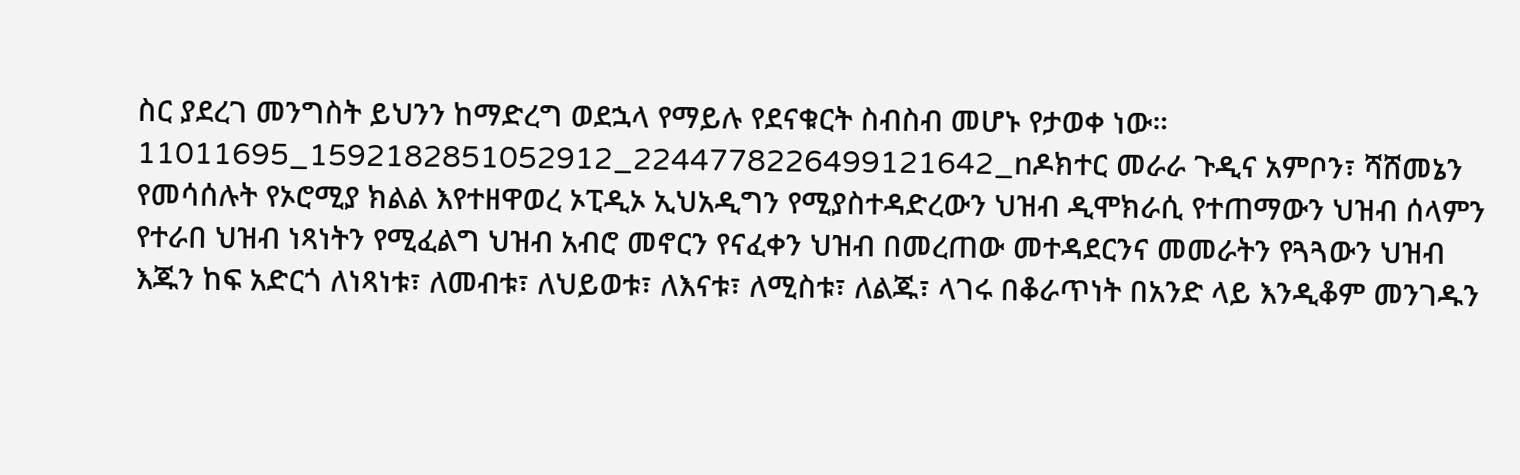ስር ያደረገ መንግስት ይህንን ከማድረግ ወደኋላ የማይሉ የደናቁርት ስብስብ መሆኑ የታወቀ ነው።
11011695_1592182851052912_2244778226499121642_nዶክተር መራራ ጉዲና አምቦን፣ ሻሸመኔን የመሳሰሉት የኦሮሚያ ክልል እየተዘዋወረ ኦፒዲኦ ኢህአዲግን የሚያስተዳድረውን ህዝብ ዲሞክራሲ የተጠማውን ህዝብ ሰላምን የተራበ ህዝብ ነጻነትን የሚፈልግ ህዝብ አብሮ መኖርን የናፈቀን ህዝብ በመረጠው መተዳደርንና መመራትን የጓጓውን ህዝብ እጁን ከፍ አድርጎ ለነጻነቱ፣ ለመብቱ፣ ለህይወቱ፣ ለእናቱ፣ ለሚስቱ፣ ለልጁ፣ ላገሩ በቆራጥነት በአንድ ላይ እንዲቆም መንገዱን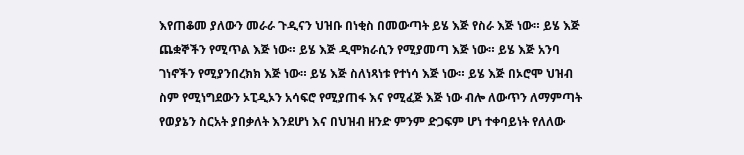እየጠቆመ ያለውን መራራ ጉዲናን ህዝቡ በነቂስ በመውጣት ይሄ እጅ የስራ እጅ ነው። ይሄ እጅ ጨቋኞችን የሚጥል እጅ ነው። ይሄ እጅ ዲሞክራሲን የሚያመጣ እጅ ነው። ይሄ እጅ አንባ ገነኖችን የሚያንበረክክ እጅ ነው። ይሄ እጅ ስለነጻነቱ የተነሳ እጅ ነው። ይሄ እጅ በኦሮሞ ህዝብ ስም የሚነግደውን ኦፒዲኦን አሳፍሮ የሚያጠፋ እና የሚፈጅ እጅ ነው ብሎ ለውጥን ለማምጣት የወያኔን ስርአት ያበቃለት እንደሆነ እና በህዝብ ዘንድ ምንም ድጋፍም ሆነ ተቀባይነት የለለው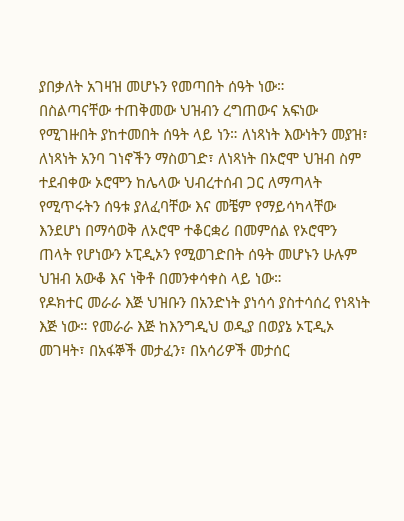ያበቃለት አገዛዝ መሆኑን የመጣበት ሰዓት ነው።
በስልጣናቸው ተጠቅመው ህዝብን ረግጠውና አፍነው የሚገዙበት ያከተመበት ሰዓት ላይ ነን። ለነጻነት እውነትን መያዝ፣ ለነጻነት አንባ ገነኖችን ማስወገድ፣ ለነጻነት በኦሮሞ ህዝብ ስም ተደብቀው ኦሮሞን ከሌላው ህብረተሰብ ጋር ለማጣላት የሚጥሩትን ሰዓቱ ያለፈባቸው እና መቼም የማይሳካላቸው እንደሆነ በማሳወቅ ለኦሮሞ ተቆርቋሪ በመምሰል የኦሮሞን ጠላት የሆነውን ኦፒዲኦን የሚወገድበት ሰዓት መሆኑን ሁሉም ህዝብ አውቆ እና ነቅቶ በመንቀሳቀስ ላይ ነው።
የዶክተር መራራ እጅ ህዝቡን በአንድነት ያነሳሳ ያስተሳሰረ የነጻነት እጅ ነው። የመራራ እጅ ከእንግዲህ ወዲያ በወያኔ ኦፒዲኦ መገዛት፣ በአፋኞች መታፈን፣ በአሳሪዎች መታሰር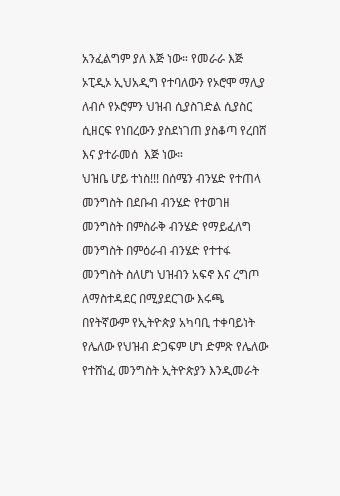አንፈልግም ያለ እጅ ነው። የመራራ እጅ ኦፒዲኦ ኢህአዲግ የተባለውን የኦሮሞ ማሊያ ለብሶ የኦሮምን ህዝብ ሲያስገድል ሲያስር ሲዘርፍ የነበረውን ያስደነገጠ ያስቆጣ የረበሸ እና ያተራመሰ  እጅ ነው።
ህዝቤ ሆይ ተነስ!!! በሰሜን ብንሄድ የተጠላ መንግስት በደቡብ ብንሄድ የተወገዘ  መንግስት በምስራቅ ብንሄድ የማይፈለግ መንግስት በምዕራብ ብንሄድ የተተፋ መንግስት ስለሆነ ህዝብን አፍኖ እና ረግጦ ለማስተዳደር በሚያደርገው እሩጫ በየትኛውም የኢትዮጵያ አካባቢ ተቀባይነት የሌለው የህዝብ ድጋፍም ሆነ ድምጽ የሌለው የተሸነፈ መንግስት ኢትዮጵያን እንዲመራት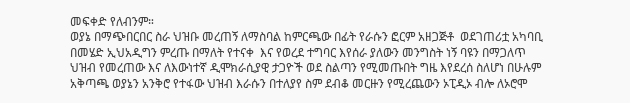መፍቀድ የለብንም።
ወያኔ በማጭበርበር ስራ ህዝቡ መረጠኝ ለማስባል ከምርጫው በፊት የራሱን ፎርም አዘጋጅቶ  ወደገጠሪቷ አካባቢ በመሄድ ኢህአዲግን ምረጡ በማለት የተናቀ  እና የወረደ ተግባር እየሰራ ያለውን መንግስት ነኝ ባዩን በማጋለጥ ህዝብ የመረጠው እና ለእውነተኛ ዲሞክራሲያዊ ታጋዮች ወደ ስልጣን የሚመጡበት ግዜ እየደረሰ ስለሆነ በሁሉም አቅጣጫ ወያኔን አንቅሮ የተፋው ህዝብ እራሱን በተለያየ ስም ደብቆ መርዙን የሚረጨውን ኦፒዲኦ ብሎ ለኦሮሞ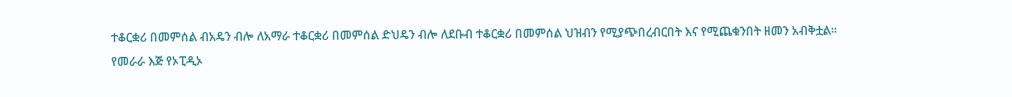ተቆርቋሪ በመምሰል ብአዴን ብሎ ለአማራ ተቆርቋሪ በመምሰል ድህዴን ብሎ ለደቡብ ተቆርቋሪ በመምሰል ህዝብን የሚያጭበረብርበት እና የሚጨቁንበት ዘመን አብቅቷል።
የመራራ እጅ የኦፒዲኦ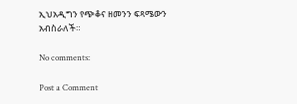ኢህአዲግን የጭቆና ዘመንን ፍጻሜውን አብስራለች።

No comments:

Post a Comment